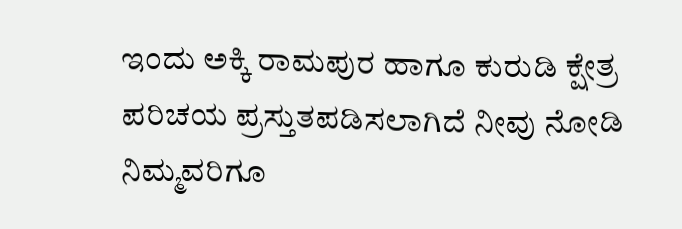ಇಂದು ಅಕ್ಕಿ ರಾಮಪುರ ಹಾಗೂ ಕುರುಡಿ ಕ್ಷೇತ್ರ ಪರಿಚಯ ಪ್ರಸ್ತುತಪಡಿಸಲಾಗಿದೆ ನೀವು ನೋಡಿ ನಿಮ್ಮವರಿಗೂ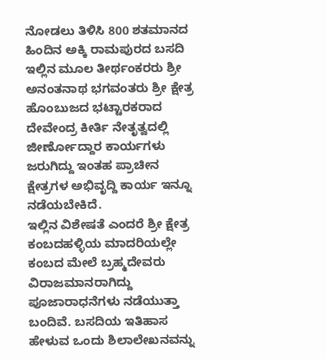ನೋಡಲು ತಿಳಿಸಿ 800 ಶತಮಾನದ ಹಿಂದಿನ ಅಕ್ಕಿ ರಾಮಪುರದ ಬಸದಿ ಇಲ್ಲಿನ ಮೂಲ ತೀರ್ಥಂಕರರು ಶ್ರೀ ಅನಂತನಾಥ ಭಗವಂತರು ಶ್ರೀ ಕ್ಷೇತ್ರ ಹೊಂಬುಜದ ಭಟ್ಟಾರಕರಾದ ದೇವೇಂದ್ರ ಕೀರ್ತಿ ನೇತೃತ್ವದಲ್ಲಿ ಜೀರ್ಣೋದ್ದಾರ ಕಾರ್ಯಗಳು ಜರುಗಿದ್ದು ಇಂತಹ ಪ್ರಾಚೀನ ಕ್ಷೇತ್ರಗಳ ಅಭಿವೃದ್ದಿ ಕಾರ್ಯ ಇನ್ನೂ ನಡೆಯಬೇಕಿದೆ.
ಇಲ್ಲಿನ ವಿಶೇಷತೆ ಎಂದರೆ ಶ್ರೀ ಕ್ಷೇತ್ರ ಕಂಬದಹಳ್ಳಿಯ ಮಾದರಿಯಲ್ಲೇ ಕಂಬದ ಮೇಲೆ ಬ್ರಹ್ಮದೇವರು ವಿರಾಜಮಾನರಾಗಿದ್ದು ಪೂಜಾರಾಧನೆಗಳು ನಡೆಯುತ್ತಾ ಬಂದಿವೆ. ಬಸದಿಯ ಇತಿಹಾಸ ಹೇಳುವ ಒಂದು ಶಿಲಾಲೇಖನವನ್ನು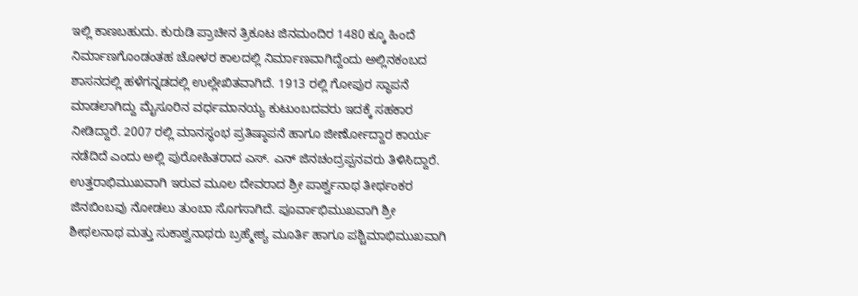ಇಲ್ಲಿ ಕಾಣಬಹುದು. ಕುರುಡಿ ಪ್ರಾಚೀನ ತ್ರಿಕೂಟ ಜಿನಮಂದಿರ 1480 ಕ್ಕೂ ಹಿಂದೆ ನಿರ್ಮಾಣಗೊಂಡಂತಹ ಚೋಳರ ಕಾಲದಲ್ಲಿ ನಿರ್ಮಾಣವಾಗಿದ್ದೆಂದು ಅಲ್ಲಿನಕಂಬದ ಶಾಸನದಲ್ಲಿ ಹಳೆಗನ್ನಡದಲ್ಲಿ ಉಲ್ಲೇಖಿತವಾಗಿದೆ. 1913 ರಲ್ಲಿ ಗೋಪುರ ಸ್ಥಾಪನೆ ಮಾಡಲಾಗಿದ್ದು ಮೈಸೂರಿನ ವರ್ಧಮಾನಯ್ಯ ಕುಟುಂಬದವರು ಇದಕ್ಕೆ ಸಹಕಾರ ನೀಡಿದ್ದಾರೆ. 2007 ರಲ್ಲಿ ಮಾನಸ್ಥಂಭ ಪ್ರತಿಷ್ಠಾಪನೆ ಹಾಗೂ ಜೀರ್ಣೋದ್ದಾರ ಕಾರ್ಯ ನಡೆದಿದೆ ಎಂದು ಅಲ್ಲಿ ಪುರೋಹಿತರಾದ ಎಸ್. ಎನ್ ಜಿನಚಂದ್ರಪ್ಪನವರು ತಿಳಿಸಿದ್ದಾರೆ.
ಉತ್ತರಾಭಿಮುಖವಾಗಿ ಇರುವ ಮೂಲ ದೇವರಾದ ಶ್ರೀ ಪಾರ್ಶ್ವನಾಥ ತೀರ್ಥಂಕರ ಜಿನಬಿಂಬವು ನೋಡಲು ತುಂಬಾ ಸೊಗಸಾಗಿದೆ. ಪೂರ್ವಾಭಿಮುಖವಾಗಿ ಶ್ರೀ ಶೀಥಲನಾಥ ಮತ್ತು ಸುಕಾಶ್ವನಾಥರು ಬ್ರಹ್ಮೇಶ್ಯ ಮೂರ್ತಿ ಹಾಗೂ ಪಶ್ಚಿಮಾಭಿಮುಖವಾಗಿ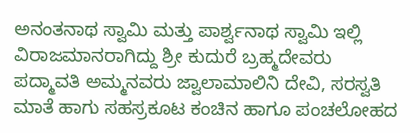ಅನಂತನಾಥ ಸ್ವಾಮಿ ಮತ್ತು ಪಾರ್ಶ್ವನಾಥ ಸ್ವಾಮಿ ಇಲ್ಲಿ ವಿರಾಜಮಾನರಾಗಿದ್ದು ಶ್ರೀ ಕುದುರೆ ಬ್ರಹ್ಮದೇವರು ಪದ್ಮಾವತಿ ಅಮ್ಮನವರು ಜ್ವಾಲಾಮಾಲಿನಿ ದೇವಿ, ಸರಸ್ವತಿ ಮಾತೆ ಹಾಗು ಸಹಸ್ರಕೂಟ ಕಂಚಿನ ಹಾಗೂ ಪಂಚಲೋಹದ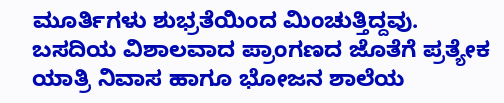ಮೂರ್ತಿಗಳು ಶುಭ್ರತೆಯಿಂದ ಮಿಂಚುತ್ತಿದ್ದವು.
ಬಸದಿಯ ವಿಶಾಲವಾದ ಪ್ರಾಂಗಣದ ಜೊತೆಗೆ ಪ್ರತ್ಯೇಕ ಯಾತ್ರಿ ನಿವಾಸ ಹಾಗೂ ಭೋಜನ ಶಾಲೆಯ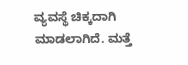ವ್ಯವಸ್ಥೆ ಚಿಕ್ಕದಾಗಿ ಮಾಡಲಾಗಿದೆ. ಮತ್ತೆ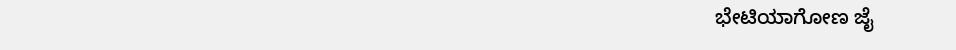ಭೇಟಿಯಾಗೋಣ ಜೈ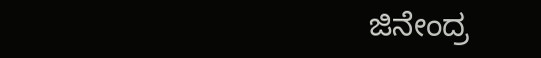ಜಿನೇಂದ್ರ